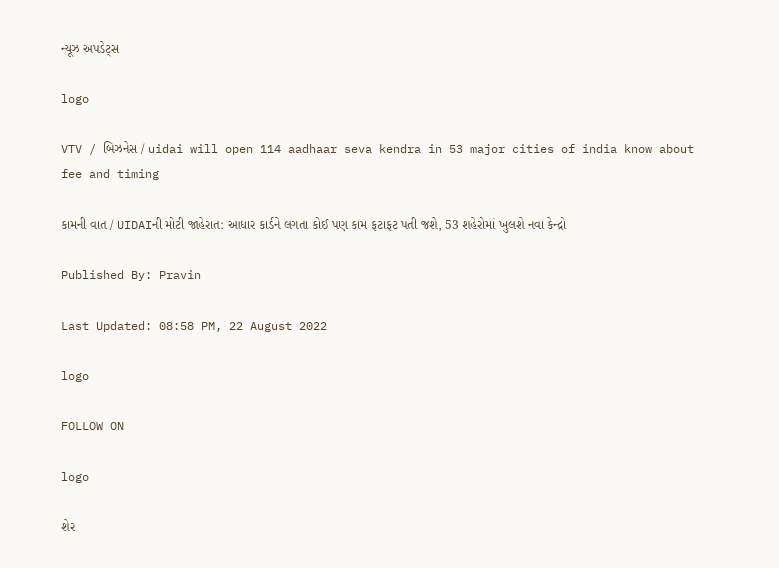ન્યૂઝ અપડેટ્સ

logo

VTV / બિઝનેસ / uidai will open 114 aadhaar seva kendra in 53 major cities of india know about fee and timing

કામની વાત / UIDAIની મોટી જાહેરાત: આધાર કાર્ડને લગતા કોઈ પણ કામ ફટાફટ પતી જશે, 53 શહેરોમાં ખુલશે નવા કેન્દ્રો

Published By: Pravin

Last Updated: 08:58 PM, 22 August 2022

logo

FOLLOW ON

logo

શેર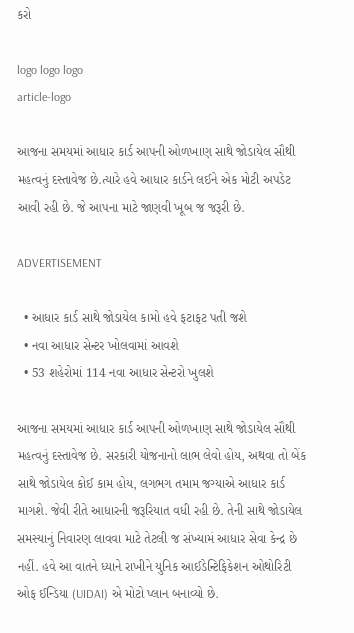કરો

logo logo logo
article-logo

આજના સમયમાં આધાર કાર્ડ આપની ઓળખાણ સાથે જોડાયેલ સૌથી મહત્વનું દસ્તાવેજ છે.ત્યારે હવે આધાર કાર્ડને લઈને એક મોટી અપડેટ આવી રહી છે. જે આપના માટે જાણવી ખૂબ જ જરૂરી છે.

ADVERTISEMENT

  • આધાર કાર્ડ સાથે જોડાયેલ કામો હવે ફટાફટ પતી જશે
  • નવા આધાર સેન્ટર ખોલવામાં આવશે
  • 53 શહેરોમાં 114 નવા આધાર સેન્ટરો ખુલશે

આજના સમયમાં આધાર કાર્ડ આપની ઓળખાણ સાથે જોડાયેલ સૌથી મહત્વનું દસ્તાવેજ છે. સરકારી યોજનાનો લાભ લેવો હોય, અથવા તો બેંક સાથે જોડાયેલ કોઈ કામ હોય, લગભગ તમામ જગ્યાએ આધાર કાર્ડ માગશે. જેવી રીતે આધારની જરૂરિયાત વધી રહી છે. તેની સાથે જોડાયેલ સમસ્યાનું નિવારણ લાવવા માટે તેટલી જ સંખ્યામં આધાર સેવા કેન્દ્ર છે નહીં. હવે આ વાતને ધ્યાને રાખીને યુનિક આઈડેન્ટિફિકેશન ઓથોરિટી ઓફ ઈન્ડિયા (UIDAI) એ મોટો પ્લાન બનાવ્યો છે.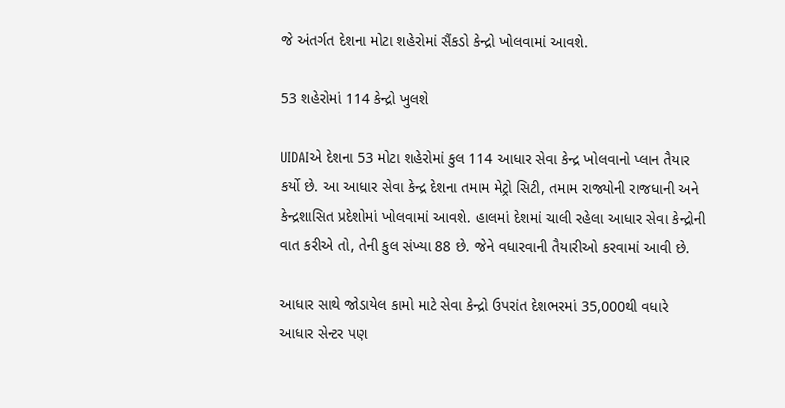જે અંતર્ગત દેશના મોટા શહેરોમાં સૈંકડો કેન્દ્રો ખોલવામાં આવશે.

53 શહેરોમાં 114 કેન્દ્રો ખુલશે

UIDAIએ દેશના 53 મોટા શહેરોમાં કુલ 114 આધાર સેવા કેન્દ્ર ખોલવાનો પ્લાન તૈયાર કર્યો છે. આ આધાર સેવા કેન્દ્ર દેશના તમામ મેટ્રો સિટી, તમામ રાજ્યોની રાજધાની અને કેન્દ્રશાસિત પ્રદેશોમાં ખોલવામાં આવશે. હાલમાં દેશમાં ચાલી રહેલા આધાર સેવા કેન્દ્રોની વાત કરીએ તો, તેની કુલ સંખ્યા 88 છે. જેને વધારવાની તૈયારીઓ કરવામાં આવી છે.

આધાર સાથે જોડાયેલ કામો માટે સેવા કેન્દ્રો ઉપરાંત દેશભરમાં 35,000થી વધારે આધાર સેન્ટર પણ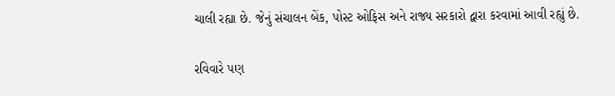ચાલી રહ્યા છે. જેનું સંચાલન બેંક, પોસ્ટ ઓફિસ અને રાજ્ય સરકારો દ્વારા કરવામાં આવી રહ્યું છે.

રવિવારે પણ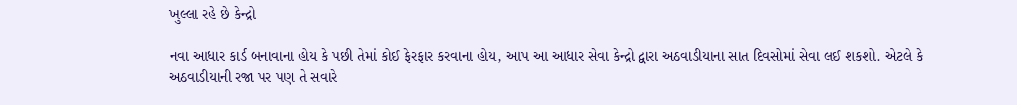ખુલ્લા રહે છે કેન્દ્રો

નવા આધાર કાર્ડ બનાવાના હોય કે પછી તેમાં કોઈ ફેરફાર કરવાના હોય, આપ આ આધાર સેવા કેન્દ્રો દ્વારા અઠવાડીયાના સાત દિવસોમાં સેવા લઈ શકશો. એટલે કે અઠવાડીયાની રજા પર પણ તે સવારે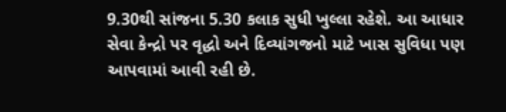9.30થી સાંજના 5.30 કલાક સુધી ખુલ્લા રહેશે. આ આધાર સેવા કેન્દ્રો પર વૃદ્ધો અને દિવ્યાંગજનો માટે ખાસ સુવિધા પણ આપવામાં આવી રહી છે.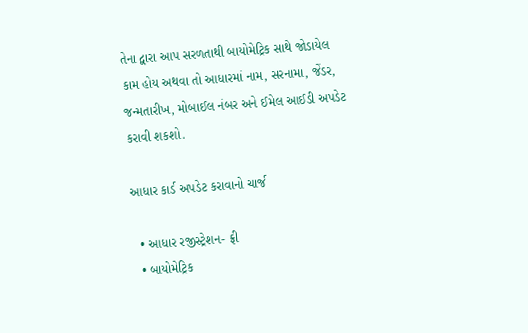તેના દ્વારા આપ સરળતાથી બાયોમેટ્રિક સાથે જોડાયેલ કામ હોય અથવા તો આધારમાં નામ, સરનામા, જેંડર, જન્મતારીખ, મોબાઈલ નંબર અને ઈમેલ આઈડી અપડેટ કરાવી શકશો.

આધાર કાર્ડ અપડેટ કરાવાનો ચાર્જ

  • આધાર રજીસ્ટ્રેશન- ફ્રી
  • બાયોમેટ્રિક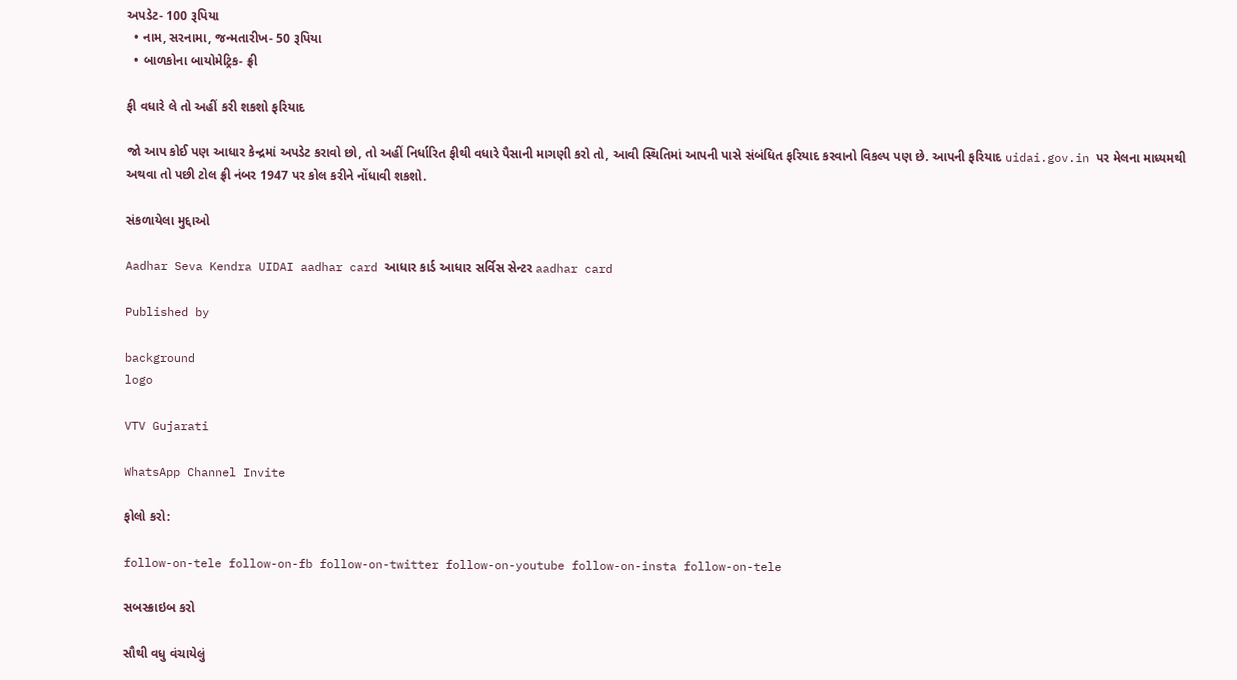અપડેટ- 100 રૂપિયા
  • નામ, સરનામા, જન્મતારીખ- 50 રૂપિયા
  • બાળકોના બાયોમેટ્રિક- ફ્રી

ફી વધારે લે તો અહીં કરી શકશો ફરિયાદ

જો આપ કોઈ પણ આધાર કેન્દ્રમાં અપડેટ કરાવો છો, તો અહીં નિર્ધારિત ફીથી વધારે પૈસાની માગણી કરો તો, આવી સ્થિતિમાં આપની પાસે સંબંધિત ફરિયાદ કરવાનો વિકલ્પ પણ છે. આપની ફરિયાદ uidai.gov.in પર મેલના માધ્યમથી અથવા તો પછી ટોલ ફ્રી નંબર 1947 પર કોલ કરીને નોંધાવી શકશો.

સંકળાયેલા મુદ્દાઓ

Aadhar Seva Kendra UIDAI aadhar card આધાર કાર્ડ આધાર સર્વિસ સેન્ટર aadhar card

Published by

background
logo

VTV Gujarati

WhatsApp Channel Invite

ફોલો કરો:

follow-on-tele follow-on-fb follow-on-twitter follow-on-youtube follow-on-insta follow-on-tele

સબસ્ક્રાઇબ કરો

સૌથી વધુ વંચાયેલું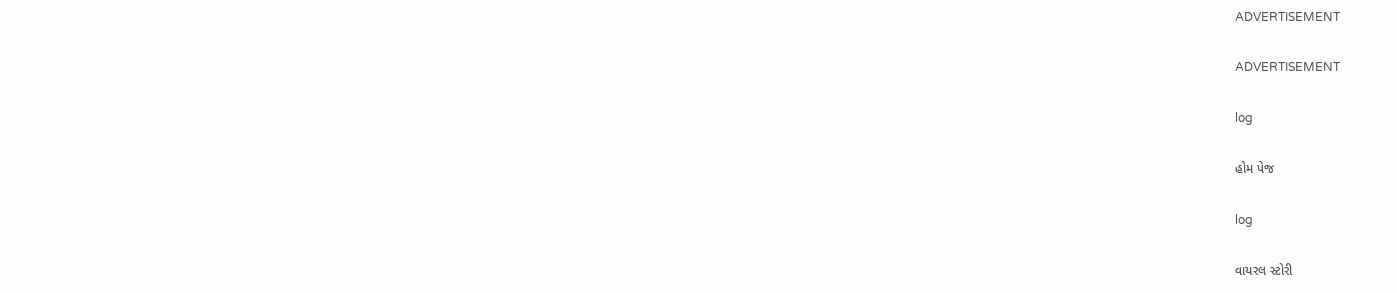ADVERTISEMENT

ADVERTISEMENT

log

હોમ પેજ

log

વાયરલ સ્ટોરી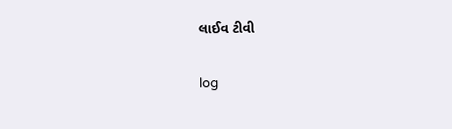લાઈવ ટીવી

log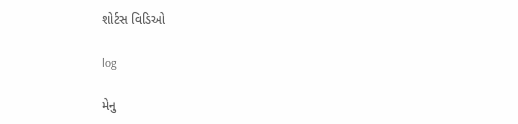શોર્ટસ વિડિઓ

log

મેનુ